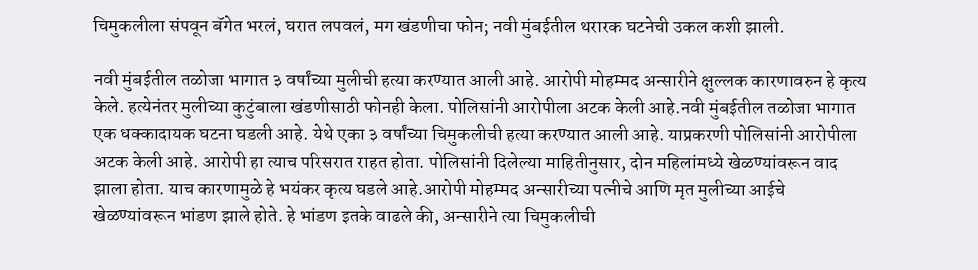चिमुकलीला संपवून बॅगेत भरलं, घरात लपवलं, मग खंडणीचा फोन; नवी मुंबईतील थरारक घटनेची उकल कशी झाली.

नवी मुंबईतील तळोजा भागात ३ वर्षांच्या मुलीची हत्या करण्यात आली आहे. आरोपी मोहम्मद अन्सारीने क्षुल्लक कारणावरुन हे कृत्य केले. हत्येनंतर मुलीच्या कुटुंबाला खंडणीसाठी फोनही केला. पोलिसांनी आरोपीला अटक केली आहे.नवी मुंबईतील तळोजा भागात एक धक्कादायक घटना घडली आहे. येथे एका ३ वर्षांच्या चिमुकलीची हत्या करण्यात आली आहे. याप्रकरणी पोलिसांनी आरोपीला अटक केली आहे. आरोपी हा त्याच परिसरात राहत होता. पोलिसांनी दिलेल्या माहितीनुसार, दोन महिलांमध्ये खेळण्यांवरून वाद झाला होता. याच कारणामुळे हे भयंकर कृत्य घडले आहे.आरोपी मोहम्मद अन्सारीच्या पत्नीचे आणि मृत मुलीच्या आईचे खेळण्यांवरून भांडण झाले होते. हे भांडण इतके वाढले की, अन्सारीने त्या चिमुकलीची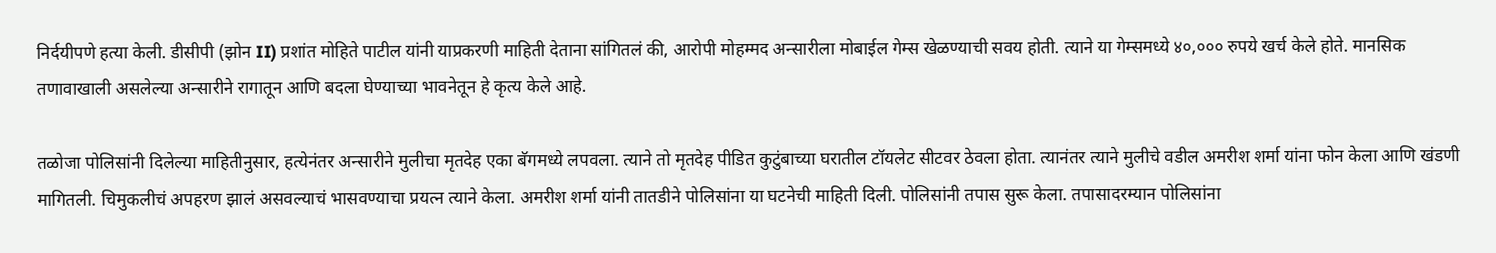निर्दयीपणे हत्या केली. डीसीपी (झोन II) प्रशांत मोहिते पाटील यांनी याप्रकरणी माहिती देताना सांगितलं की, आरोपी मोहम्मद अन्सारीला मोबाईल गेम्स खेळण्याची सवय होती. त्याने या गेम्समध्ये ४०,००० रुपये खर्च केले होते. मानसिक तणावाखाली असलेल्या अन्सारीने रागातून आणि बदला घेण्याच्या भावनेतून हे कृत्य केले आहे.

तळोजा पोलिसांनी दिलेल्या माहितीनुसार, हत्येनंतर अन्सारीने मुलीचा मृतदेह एका बॅगमध्ये लपवला. त्याने तो मृतदेह पीडित कुटुंबाच्या घरातील टॉयलेट सीटवर ठेवला होता. त्यानंतर त्याने मुलीचे वडील अमरीश शर्मा यांना फोन केला आणि खंडणी मागितली. चिमुकलीचं अपहरण झालं असवल्याचं भासवण्याचा प्रयत्न त्याने केला. अमरीश शर्मा यांनी तातडीने पोलिसांना या घटनेची माहिती दिली. पोलिसांनी तपास सुरू केला. तपासादरम्यान पोलिसांना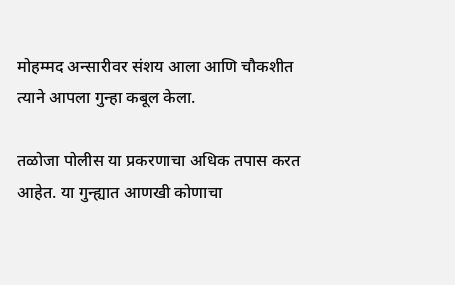मोहम्मद अन्सारीवर संशय आला आणि चौकशीत त्याने आपला गुन्हा कबूल केला.

तळोजा पोलीस या प्रकरणाचा अधिक तपास करत आहेत. या गुन्ह्यात आणखी कोणाचा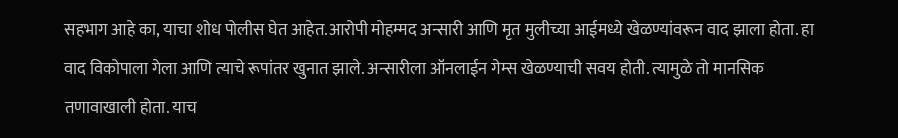सहभाग आहे का, याचा शोध पोलीस घेत आहेत.आरोपी मोहम्मद अन्सारी आणि मृत मुलीच्या आईमध्ये खेळण्यांवरून वाद झाला होता. हा वाद विकोपाला गेला आणि त्याचे रूपांतर खुनात झाले. अन्सारीला ऑनलाईन गेम्स खेळण्याची सवय होती. त्यामुळे तो मानसिक तणावाखाली होता. याच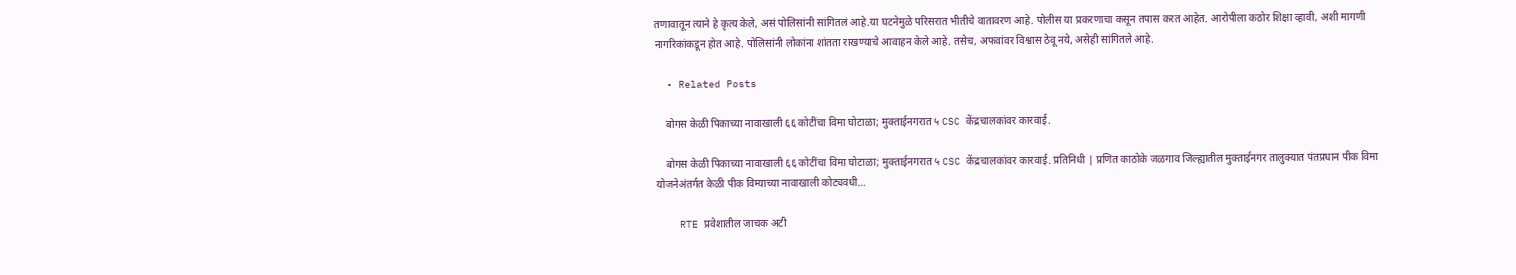तणावातून त्याने हे कृत्य केले, असं पोलिसांनी सांगितलं आहे.या घटनेमुळे परिसरात भीतीचे वातावरण आहे. पोलीस या प्रकरणाचा कसून तपास करत आहेत. आरोपीला कठोर शिक्षा व्हावी, अशी मागणी नागरिकांकडून होत आहे. पोलिसांनी लोकांना शांतता राखण्याचे आवाहन केले आहे. तसेच, अफवांवर विश्वास ठेवू नये, असेही सांगितले आहे.

  • Related Posts

    बोगस केळी पिकाच्या नावाखाली ६६ कोटींचा विमा घोटाळा; मुक्ताईनगरात ५ CSC केंद्रचालकांवर कारवाई.

    बोगस केळी पिकाच्या नावाखाली ६६ कोटींचा विमा घोटाळा; मुक्ताईनगरात ५ CSC केंद्रचालकांवर कारवाई. प्रतिनिधी | प्रणित काठोके जळगाव जिल्ह्यातील मुक्ताईनगर तालुक्यात पंतप्रधान पीक विमा योजनेअंतर्गत केळी पीक विम्याच्या नावाखाली कोट्यवधी…

    RTE प्रवेशातील जाचक अटी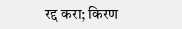रद्द करा; किरण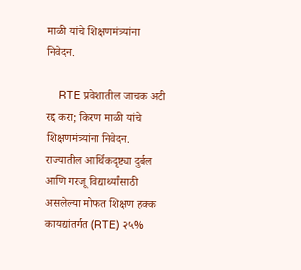माळी यांचे शिक्षणमंत्र्यांना निवेदन.

    RTE प्रवेशातील जाचक अटी रद्द करा; किरण माळी यांचे शिक्षणमंत्र्यांना निवेदन. राज्यातील आर्थिकदृष्ट्या दुर्बल आणि गरजू विद्यार्थ्यांसाठी असलेल्या मोफत शिक्षण हक्क कायद्यांतर्गत (RTE) २५%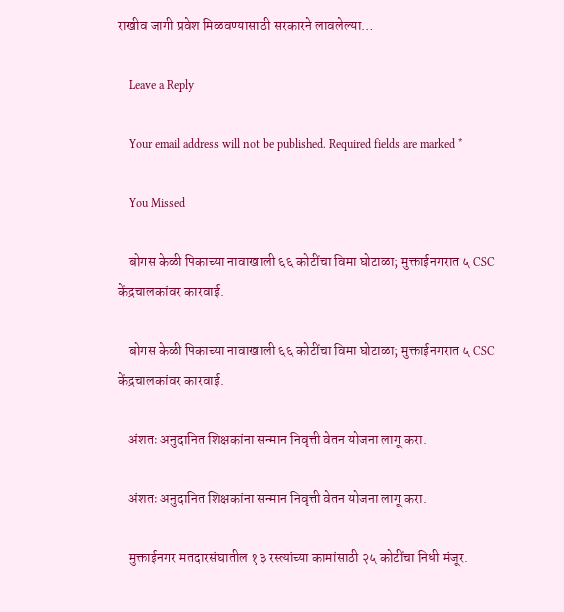राखीव जागी प्रवेश मिळवण्यासाठी सरकारने लावलेल्या…

    Leave a Reply

    Your email address will not be published. Required fields are marked *

    You Missed

    बोगस केळी पिकाच्या नावाखाली ६६ कोटींचा विमा घोटाळा; मुक्ताईनगरात ५ CSC केंद्रचालकांवर कारवाई.

    बोगस केळी पिकाच्या नावाखाली ६६ कोटींचा विमा घोटाळा; मुक्ताईनगरात ५ CSC केंद्रचालकांवर कारवाई.

    अंशतः अनुदानित शिक्षकांना सन्मान निवृत्ती वेतन योजना लागू करा.

    अंशतः अनुदानित शिक्षकांना सन्मान निवृत्ती वेतन योजना लागू करा.

    मुक्ताईनगर मतदारसंघातील १३ रस्त्यांच्या कामांसाठी २५ कोटींचा निधी मंजूर.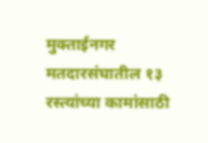मुक्ताईनगर मतदारसंघातील १३ रस्त्यांच्या कामांसाठी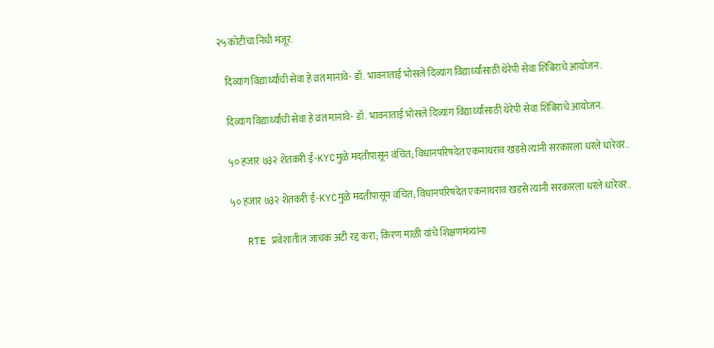२५ कोटींचा निधी मंजूर.

    दिव्यांग विद्यार्थ्यांची सेवा हे व्रत मानावे- डॉ. भावनाताई भोसले दिव्यांग विद्यार्थ्यांसाठी थेरेपी सेवा शिबिराचे आयोजन.

    दिव्यांग विद्यार्थ्यांची सेवा हे व्रत मानावे- डॉ. भावनाताई भोसले दिव्यांग विद्यार्थ्यांसाठी थेरेपी सेवा शिबिराचे आयोजन.

    ५० हजार ७३२ शेतकरी ई-KYCमुळे मदतीपासून वंचित; विधानपरिषदेत एकनाथराव खडसे त्यांनी सरकारला धरले धारेवर..

    ५० हजार ७३२ शेतकरी ई-KYCमुळे मदतीपासून वंचित; विधानपरिषदेत एकनाथराव खडसे त्यांनी सरकारला धरले धारेवर..

    RTE प्रवेशातील जाचक अटी रद्द करा; किरण माळी यांचे शिक्षणमंत्र्यांना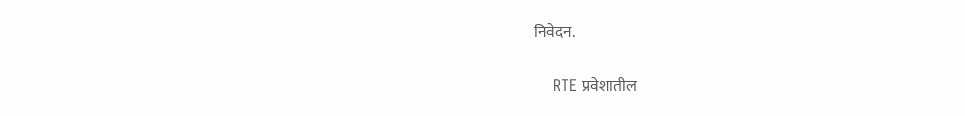निवेदन.

    RTE प्रवेशातील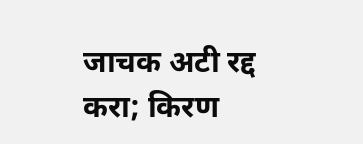जाचक अटी रद्द करा; किरण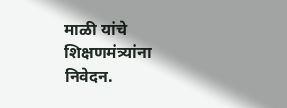माळी यांचे शिक्षणमंत्र्यांना निवेदन.